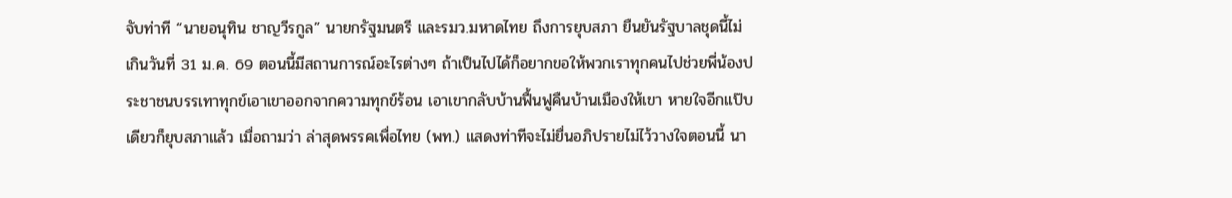จับท่าที “นายอนุทิน ชาญวีรกูล” นายกรัฐมนตรี และรมว.มหาดไทย ถึงการยุบสภา ยืนยันรัฐบาลชุดนี้ไม่เกินวันที่ 31 ม.ค. 69 ตอนนี้มีสถานการณ์อะไรต่างๆ ถ้าเป็นไปได้ก็อยากขอให้พวกเราทุกคนไปช่วยพี่น้องประชาชนบรรเทาทุกข์เอาเขาออกจากความทุกข์ร้อน เอาเขากลับบ้านฟื้นฟูคืนบ้านเมืองให้เขา หายใจอีกแป๊บเดียวก็ยุบสภาแล้ว เมื่อถามว่า ล่าสุดพรรคเพื่อไทย (พท.) แสดงท่าทีจะไม่ยื่นอภิปรายไม่ไว้วางใจตอนนี้ นา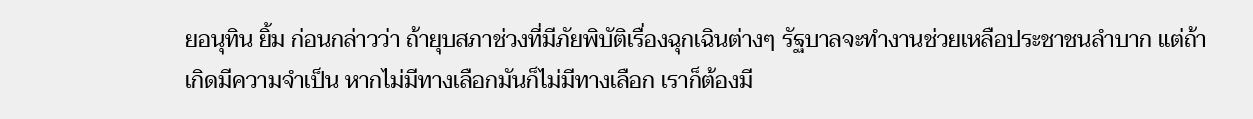ยอนุทิน ยิ้ม ก่อนกล่าวว่า ถ้ายุบสภาช่วงที่มีภัยพิบัติเรื่องฉุกเฉินต่างๆ รัฐบาลจะทำงานช่วยเหลือประชาชนลำบาก แต่ถ้าเกิดมีความจำเป็น หากไม่มีทางเลือกมันก็ไม่มีทางเลือก เราก็ต้องมี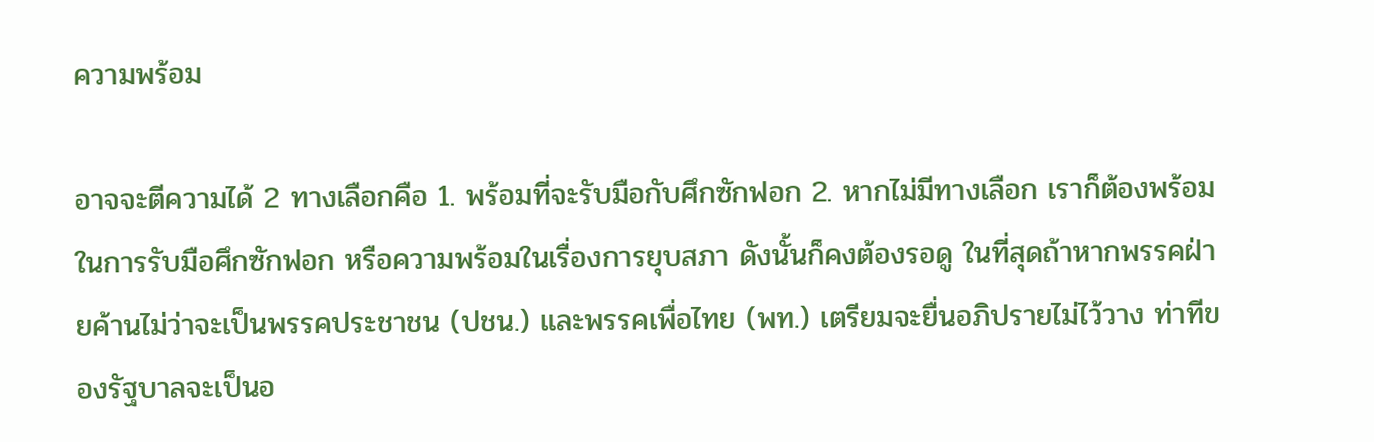ความพร้อม

อาจจะตีความได้ 2 ทางเลือกคือ 1. พร้อมที่จะรับมือกับศึกซักฟอก 2. หากไม่มีทางเลือก เราก็ต้องพร้อมในการรับมือศึกซักฟอก หรือความพร้อมในเรื่องการยุบสภา ดังนั้นก็คงต้องรอดู ในที่สุดถ้าหากพรรคฝ่ายค้านไม่ว่าจะเป็นพรรคประชาชน (ปชน.) และพรรคเพื่อไทย (พท.) เตรียมจะยื่นอภิปรายไม่ไว้วาง ท่าทีของรัฐบาลจะเป็นอ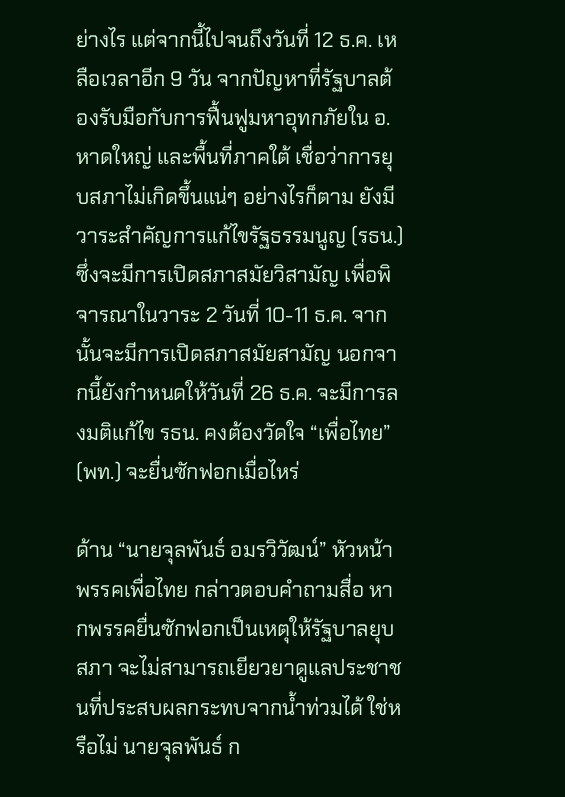ย่างไร แต่จากนี้ไปจนถึงวันที่ 12 ธ.ค. เหลือเวลาอีก 9 วัน จากปัญหาที่รัฐบาลต้องรับมือกับการฟื้นฟูมหาอุทกภัยใน อ.หาดใหญ่ และพื้นที่ภาคใต้ เชื่อว่าการยุบสภาไม่เกิดขึ้นแน่ๆ อย่างไรก็ตาม ยังมีวาระสำคัญการแก้ไขรัฐธรรมนูญ (รธน.) ซึ่งจะมีการเปิดสภาสมัยวิสามัญ เพื่อพิจารณาในวาระ 2 วันที่ 10-11 ธ.ค. จากนั้นจะมีการเปิดสภาสมัยสามัญ นอกจากนี้ยังกำหนดให้วันที่ 26 ธ.ค. จะมีการลงมติแก้ไข รธน. คงต้องวัดใจ “เพื่อไทย” (พท.) จะยื่นซักฟอกเมื่อไหร่

ด้าน “นายจุลพันธ์ อมรวิวัฒน์” หัวหน้าพรรคเพื่อไทย กล่าวตอบคำถามสื่อ หากพรรคยื่นซักฟอกเป็นเหตุให้รัฐบาลยุบสภา จะไม่สามารถเยียวยาดูแลประชาชนที่ประสบผลกระทบจากน้ำท่วมได้ ใช่หรือไม่ นายจุลพันธ์ ก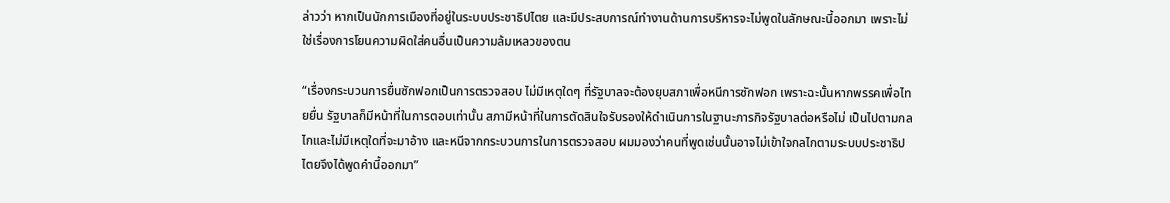ล่าวว่า หากเป็นนักการเมืองที่อยู่ในระบบประชาธิปไตย และมีประสบการณ์ทำงานด้านการบริหารจะไม่พูดในลักษณะนี้ออกมา เพราะไม่ใช่เรื่องการโยนความผิดใส่คนอื่นเป็นความล้มเหลวของตน

“เรื่องกระบวนการยื่นซักฟอกเป็นการตรวจสอบ ไม่มีเหตุใดๆ ที่รัฐบาลจะต้องยุบสภาเพื่อหนีการซักฟอก เพราะฉะนั้นหากพรรคเพื่อไทยยื่น รัฐบาลก็มีหน้าที่ในการตอบเท่านั้น สภามีหน้าที่ในการตัดสินใจรับรองให้ดำเนินการในฐานะภารกิจรัฐบาลต่อหรือไม่ เป็นไปตามกลไกและไม่มีเหตุใดที่จะมาอ้าง และหนีจากกระบวนการในการตรวจสอบ ผมมองว่าคนที่พูดเช่นนั้นอาจไม่เข้าใจกลไกตามระบบประชาธิปไตยจึงได้พูดคำนี้ออกมา”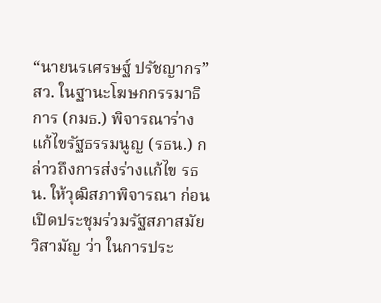“นายนรเศรษฐ์ ปรัชญากร” สว. ในฐานะโฆษกกรรมาธิการ (กมธ.) พิจารณาร่างแก้ไขรัฐธรรมนูญ (รธน.) กล่าวถึงการส่งร่างแก้ไข รธน. ให้วุฒิสภาพิจารณา ก่อนเปิดประชุมร่วมรัฐสภาสมัยวิสามัญ ว่า ในการประ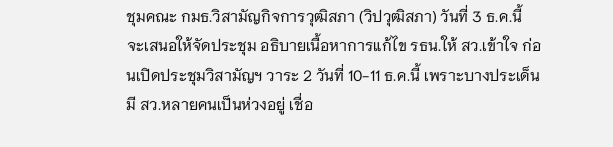ชุมคณะ กมธ.วิสามัญกิจการวุฒิสภา (วิปวุฒิสภา) วันที่ 3 ธ.ค.นี้ จะเสนอให้จัดประชุม อธิบายเนื้อหาการแก้ไข รธน.ให้ สว.เข้าใจ ก่อนเปิดประชุมวิสามัญฯ วาระ 2 วันที่ 10-11 ธ.ค.นี้ เพราะบางประเด็นมี สว.หลายคนเป็นห่วงอยู่ เชื่อ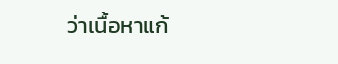ว่าเนื้อหาแก้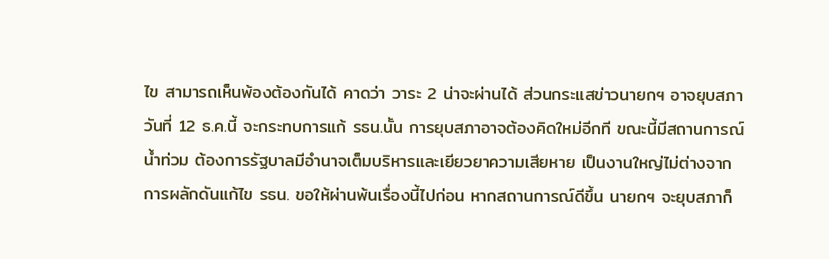ไข สามารถเห็นพ้องต้องกันได้ คาดว่า วาระ 2 น่าจะผ่านได้ ส่วนกระแสข่าวนายกฯ อาจยุบสภา วันที่ 12 ธ.ค.นี้ จะกระทบการแก้ รธน.นั้น การยุบสภาอาจต้องคิดใหม่อีกที ขณะนี้มีสถานการณ์น้ำท่วม ต้องการรัฐบาลมีอำนาจเต็มบริหารและเยียวยาความเสียหาย เป็นงานใหญ่ไม่ต่างจากการผลักดันแก้ไข รธน. ขอให้ผ่านพ้นเรื่องนี้ไปก่อน หากสถานการณ์ดีขึ้น นายกฯ จะยุบสภาก็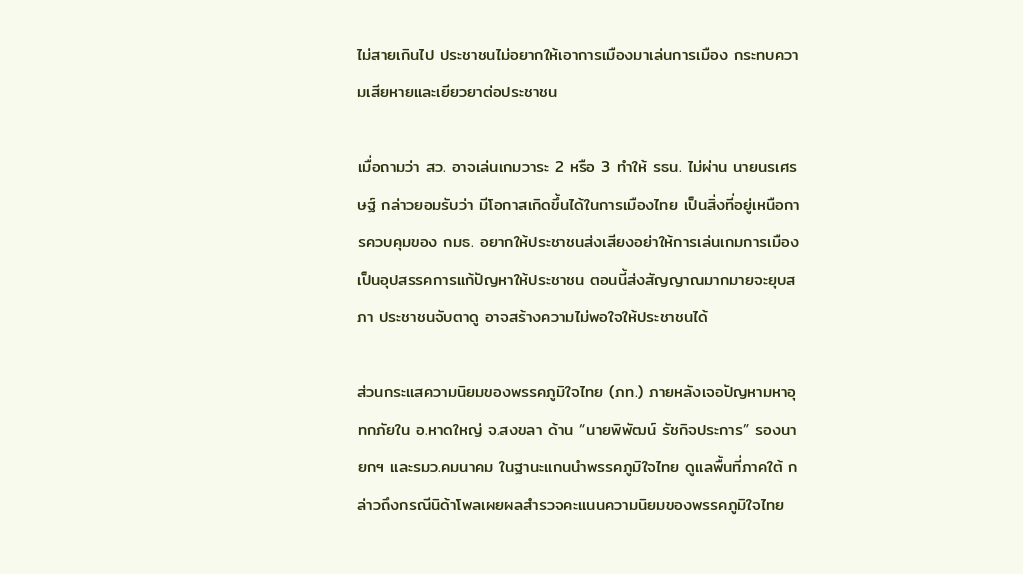ไม่สายเกินไป ประชาชนไม่อยากให้เอาการเมืองมาเล่นการเมือง กระทบความเสียหายและเยียวยาต่อประชาชน

เมื่อถามว่า สว. อาจเล่นเกมวาระ 2 หรือ 3 ทำให้ รธน. ไม่ผ่าน นายนรเศรษฐ์ กล่าวยอมรับว่า มีโอกาสเกิดขึ้นได้ในการเมืองไทย เป็นสิ่งที่อยู่เหนือการควบคุมของ กมธ. อยากให้ประชาชนส่งเสียงอย่าให้การเล่นเกมการเมืองเป็นอุปสรรคการแก้ปัญหาให้ประชาชน ตอนนี้ส่งสัญญาณมากมายจะยุบสภา ประชาชนจับตาดู อาจสร้างความไม่พอใจให้ประชาชนได้

ส่วนกระแสความนิยมของพรรคภูมิใจไทย (ภท.) ภายหลังเจอปัญหามหาอุทกภัยใน อ.หาดใหญ่ จ.สงขลา ด้าน “นายพิพัฒน์ รัชกิจประการ” รองนายกฯ และรมว.คมนาคม ในฐานะแกนนำพรรคภูมิใจไทย ดูแลพื้นที่ภาคใต้ กล่าวถึงกรณีนิด้าโพลเผยผลสำรวจคะแนนความนิยมของพรรคภูมิใจไทย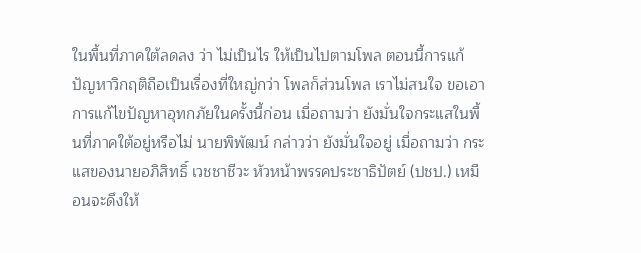ในพื้นที่ภาคใต้ลดลง ว่า ไม่เป็นไร ให้เป็นไปตามโพล ตอนนี้การแก้ปัญหาวิกฤติถือเป็นเรื่องที่ใหญ่กว่า โพลก็ส่วนโพล เราไม่สนใจ ขอเอาการแก้ไขปัญหาอุทกภัยในครั้งนี้ก่อน เมื่อถามว่า ยังมั่นใจกระแสในพื้นที่ภาคใต้อยู่หรือไม่ นายพิพัฒน์ กล่าวว่า ยังมั่นใจอยู่ เมื่อถามว่า กระแสของนายอภิสิทธิ์ เวชชาชีวะ หัวหน้าพรรคประชาธิปัตย์ (ปชป.) เหมือนจะดึงให้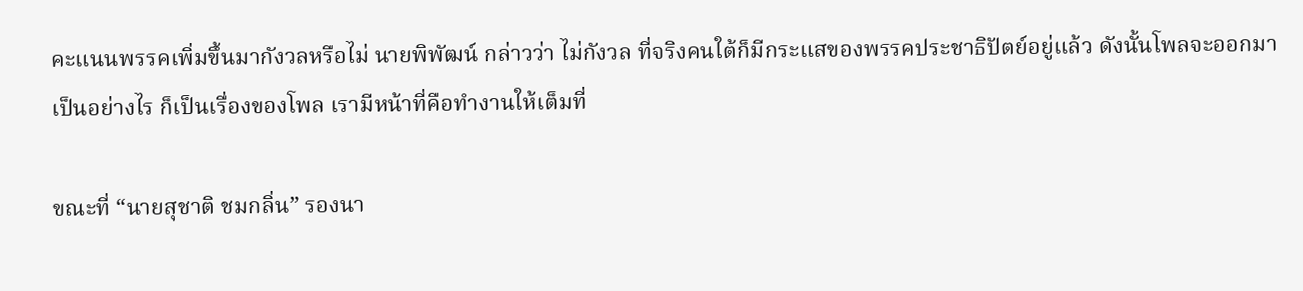คะแนนพรรคเพิ่มขึ้นมากังวลหรือไม่ นายพิพัฒน์ กล่าวว่า ไม่กังวล ที่จริงคนใต้ก็มีกระแสของพรรคประชาธิปัตย์อยู่แล้ว ดังนั้นโพลจะออกมาเป็นอย่างไร ก็เป็นเรื่องของโพล เรามีหน้าที่คือทำงานให้เต็มที่

ขณะที่ “นายสุชาติ ชมกลิ่น” รองนา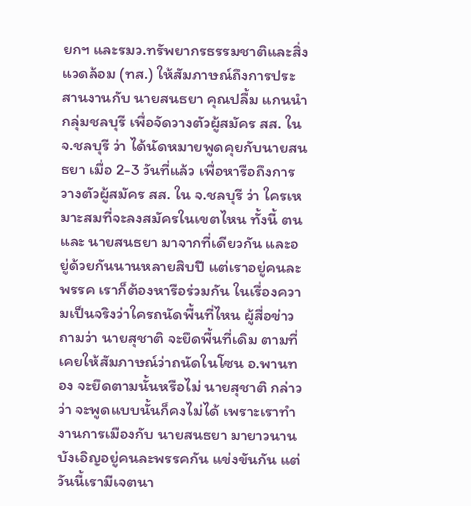ยกฯ และรมว.ทรัพยากรธรรมชาติและสิ่งแวดล้อม (ทส.) ให้สัมภาษณ์ถึงการประสานงานกับ นายสนธยา คุณปลื้ม แกนนำกลุ่มชลบุรี เพื่อจัดวางตัวผู้สมัคร สส. ใน จ.ชลบุรี ว่า ได้นัดหมายพูดคุยกับนายสนธยา เมื่อ 2-3 วันที่แล้ว เพื่อหารือถึงการวางตัวผู้สมัคร สส. ใน จ.ชลบุรี ว่า ใครเหมาะสมที่จะลงสมัครในเขตไหน ทั้งนี้ ตนและ นายสนธยา มาจากที่เดียวกัน และอยู่ด้วยกันนานหลายสิบปี แต่เราอยู่คนละพรรค เราก็ต้องหารือร่วมกัน ในเรื่องความเป็นจริงว่าใครถนัดพื้นที่ไหน ผู้สื่อข่าวถามว่า นายสุชาติ จะยึดพื้นที่เดิม ตามที่เคยให้สัมภาษณ์ว่าถนัดในโซน อ.พานทอง จะยึดตามนั้นหรือไม่ นายสุชาติ กล่าวว่า จะพูดแบบนั้นก็คงไม่ได้ เพราะเราทำงานการเมืองกับ นายสนธยา มายาวนาน บังเอิญอยู่คนละพรรคกัน แข่งขันกัน แต่วันนี้เรามีเจตนา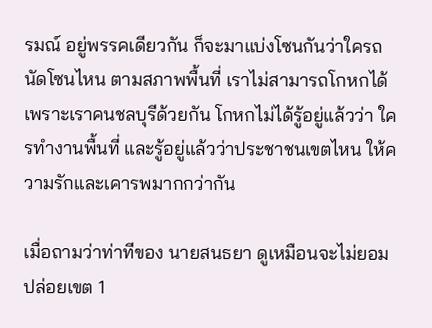รมณ์ อยู่พรรคเดียวกัน ก็จะมาแบ่งโซนกันว่าใครถนัดโซนไหน ตามสภาพพื้นที่ เราไม่สามารถโกหกได้ เพราะเราคนชลบุรีด้วยกัน โกหกไม่ได้รู้อยู่แล้วว่า ใครทำงานพื้นที่ และรู้อยู่แล้วว่าประชาชนเขตไหน ให้ความรักและเคารพมากกว่ากัน

เมื่อถามว่าท่าทีของ นายสนธยา ดูเหมือนจะไม่ยอมปล่อยเขต 1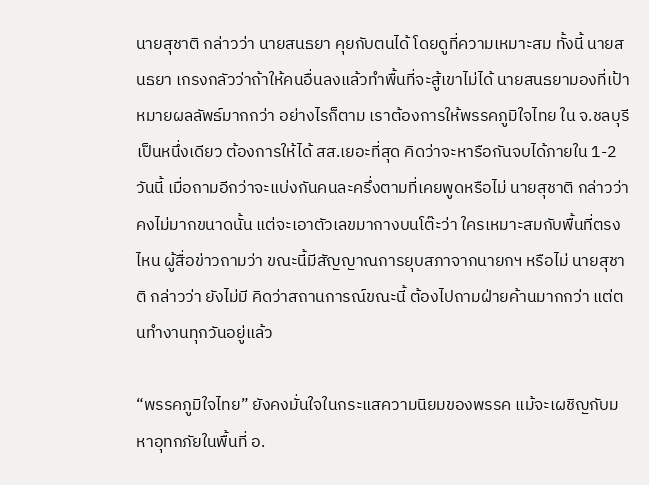นายสุชาติ กล่าวว่า นายสนธยา คุยกับตนได้ โดยดูที่ความเหมาะสม ทั้งนี้ นายสนธยา เกรงกลัวว่าถ้าให้คนอื่นลงแล้วทำพื้นที่จะสู้เขาไม่ได้ นายสนธยามองที่เป้าหมายผลลัพธ์มากกว่า อย่างไรก็ตาม เราต้องการให้พรรคภูมิใจไทย ใน จ.ชลบุรี เป็นหนึ่งเดียว ต้องการให้ได้ สส.เยอะที่สุด คิดว่าจะหารือกันจบได้ภายใน 1-2 วันนี้ เมื่อถามอีกว่าจะแบ่งกันคนละครึ่งตามที่เคยพูดหรือไม่ นายสุชาติ กล่าวว่า คงไม่มากขนาดนั้น แต่จะเอาตัวเลขมากางบนโต๊ะว่า ใครเหมาะสมกับพื้นที่ตรงไหน ผู้สื่อข่าวถามว่า ขณะนี้มีสัญญาณการยุบสภาจากนายกฯ หรือไม่ นายสุชาติ กล่าวว่า ยังไม่มี คิดว่าสถานการณ์ขณะนี้ ต้องไปถามฝ่ายค้านมากกว่า แต่ตนทำงานทุกวันอยู่แล้ว

“พรรคภูมิใจไทย” ยังคงมั่นใจในกระแสความนิยมของพรรค แม้จะเผชิญกับมหาอุทกภัยในพื้นที่ อ.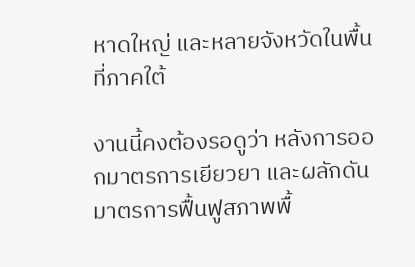หาดใหญ่ และหลายจังหวัดในพื้นที่ภาคใต้

งานนี้คงต้องรอดูว่า หลังการออกมาตรการเยียวยา และผลักดันมาตรการฟื้นฟูสภาพพื้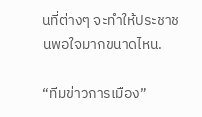นที่ต่างๆ จะทำให้ประชาชนพอใจมากขนาดไหน.

“ทีมข่าวการเมือง”